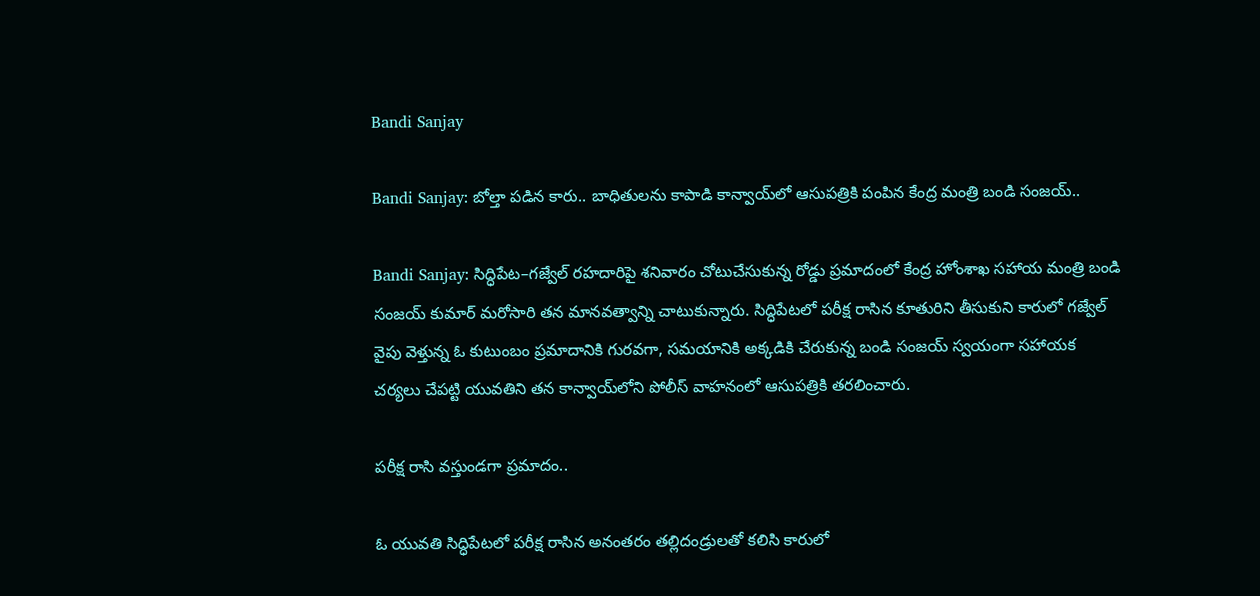Bandi Sanjay

Bandi Sanjay: బోల్తా పడిన కారు.. బాధితులను కాపాడి కాన్వాయ్‌లో ఆసుపత్రికి పంపిన కేంద్ర మంత్రి బండి సంజయ్..

Bandi Sanjay: సిద్ధిపేట–గజ్వేల్ రహదారిపై శనివారం చోటుచేసుకున్న రోడ్డు ప్రమాదంలో కేంద్ర హోంశాఖ సహాయ మంత్రి బండి సంజయ్ కుమార్ మరోసారి తన మానవత్వాన్ని చాటుకున్నారు. సిద్ధిపేటలో పరీక్ష రాసిన కూతురిని తీసుకుని కారులో గజ్వేల్ వైపు వెళ్తున్న ఓ కుటుంబం ప్రమాదానికి గురవగా, సమయానికి అక్కడికి చేరుకున్న బండి సంజయ్ స్వయంగా సహాయక చర్యలు చేపట్టి యువతిని తన కాన్వాయ్‌లోని పోలీస్ వాహనంలో ఆసుపత్రికి తరలించారు.

పరీక్ష రాసి వస్తుండగా ప్రమాదం..

ఓ యువతి సిద్ధిపేటలో పరీక్ష రాసిన అనంతరం తల్లిదండ్రులతో కలిసి కారులో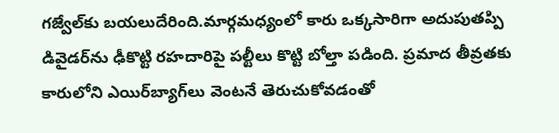గజ్వేల్‌కు బయలుదేరింది.మార్గమధ్యంలో కారు ఒక్కసారిగా అదుపుతప్పి డివైడర్‌ను ఢీకొట్టి రహదారిపై పల్టీలు కొట్టి బోల్తా పడింది. ప్రమాద తీవ్రతకు కారులోని ఎయిర్‌బ్యాగ్‌లు వెంటనే తెరుచుకోవడంతో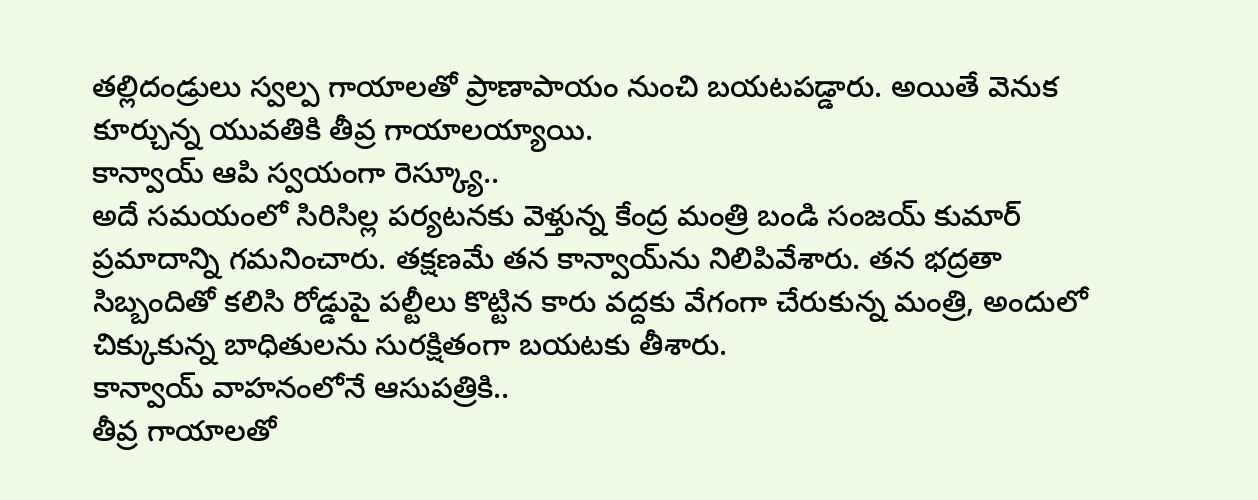తల్లిదండ్రులు స్వల్ప గాయాలతో ప్రాణాపాయం నుంచి బయటపడ్డారు. అయితే వెనుక కూర్చున్న యువతికి తీవ్ర గాయాలయ్యాయి.
కాన్వాయ్ ఆపి స్వయంగా రెస్క్యూ..
అదే సమయంలో సిరిసిల్ల పర్యటనకు వెళ్తున్న కేంద్ర మంత్రి బండి సంజయ్ కుమార్ ప్రమాదాన్ని గమనించారు. తక్షణమే తన కాన్వాయ్‌ను నిలిపివేశారు. తన భద్రతా సిబ్బందితో కలిసి రోడ్డుపై పల్టీలు కొట్టిన కారు వద్దకు వేగంగా చేరుకున్న మంత్రి, అందులో చిక్కుకున్న బాధితులను సురక్షితంగా బయటకు తీశారు.
కాన్వాయ్ వాహనంలోనే ఆసుపత్రికి..
తీవ్ర గాయాలతో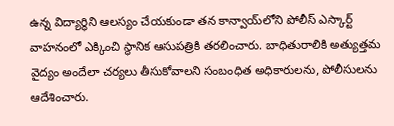ఉన్న విద్యార్థిని ఆలస్యం చేయకుండా తన కాన్వాయ్‌లోని పోలీస్ ఎస్కార్ట్ వాహనంలో ఎక్కించి స్థానిక ఆసుపత్రికి తరలించారు. బాధితురాలికి అత్యుత్తమ వైద్యం అందేలా చర్యలు తీసుకోవాలని సంబంధిత అధికారులను, పోలీసులను ఆదేశించారు.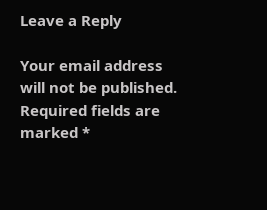Leave a Reply

Your email address will not be published. Required fields are marked *